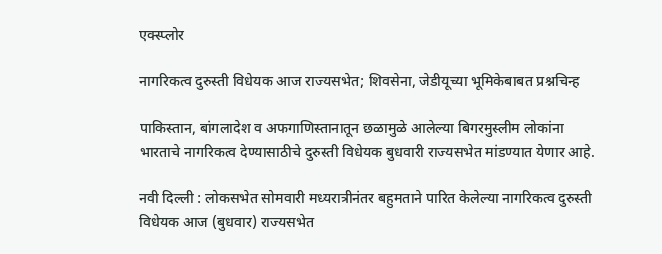एक्स्प्लोर

नागरिकत्व दुरुस्ती विधेयक आज राज्यसभेत; शिवसेना, जेडीयूच्या भूमिकेबाबत प्रश्नचिन्ह

पाकिस्तान, बांगलादेश व अफगाणिस्तानातून छळामुळे आलेल्या बिगरमुस्लीम लोकांना भारताचे नागरिकत्व देण्यासाठीचे दुरुस्ती विधेयक बुधवारी राज्यसभेत मांडण्यात येणार आहे.

नवी दिल्ली : लोकसभेत सोमवारी मध्यरात्रीनंतर बहुमताने पारित केलेल्या नागरिकत्व दुरुस्ती विधेयक आज (बुधवार) राज्यसभेत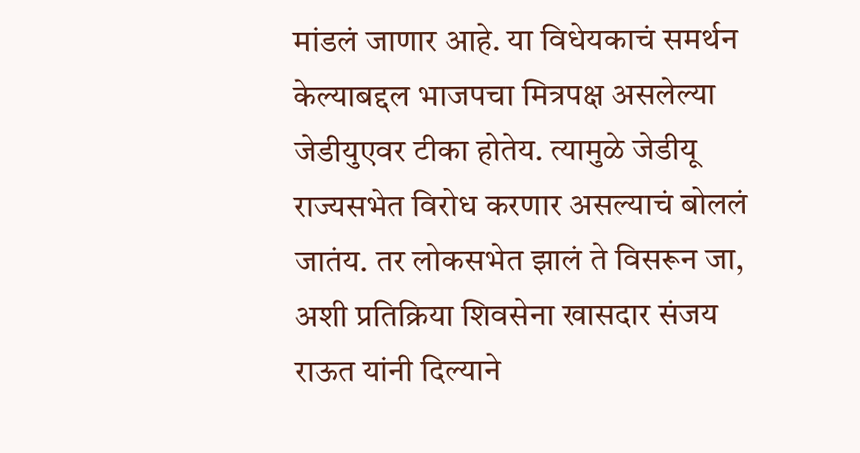मांडलं जाणार आहे. या विधेयकाचं समर्थन केल्याबद्दल भाजपचा मित्रपक्ष असलेल्या जेडीयुएवर टीका होतेय. त्यामुळे जेडीयू राज्यसभेत विरोध करणार असल्याचं बोललं जातंय. तर लोकसभेत झालं ते विसरून जा, अशी प्रतिक्रिया शिवसेना खासदार संजय राऊत यांनी दिल्याने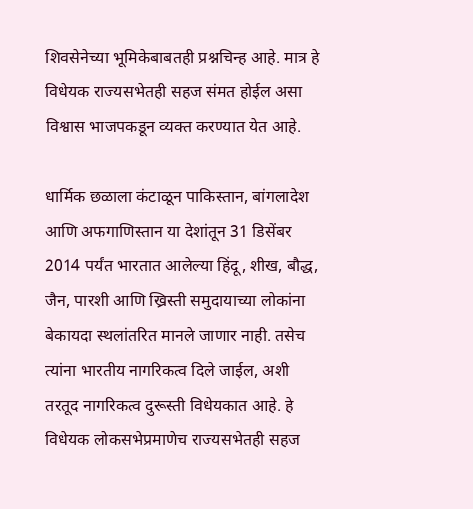शिवसेनेच्या भूमिकेबाबतही प्रश्नचिन्ह आहे. मात्र हे विधेयक राज्यसभेतही सहज संमत होईल असा विश्वास भाजपकडून व्यक्त करण्यात येत आहे.

धार्मिक छळाला कंटाळून पाकिस्तान, बांगलादेश आणि अफगाणिस्तान या देशांतून 31 डिसेंबर 2014 पर्यंत भारतात आलेल्या हिंदू, शीख, बौद्ध, जैन, पारशी आणि ख्रिस्ती समुदायाच्या लोकांना बेकायदा स्थलांतरित मानले जाणार नाही. तसेच त्यांना भारतीय नागरिकत्व दिले जाईल, अशी तरतूद नागरिकत्व दुरूस्ती विधेयकात आहे. हे विधेयक लोकसभेप्रमाणेच राज्यसभेतही सहज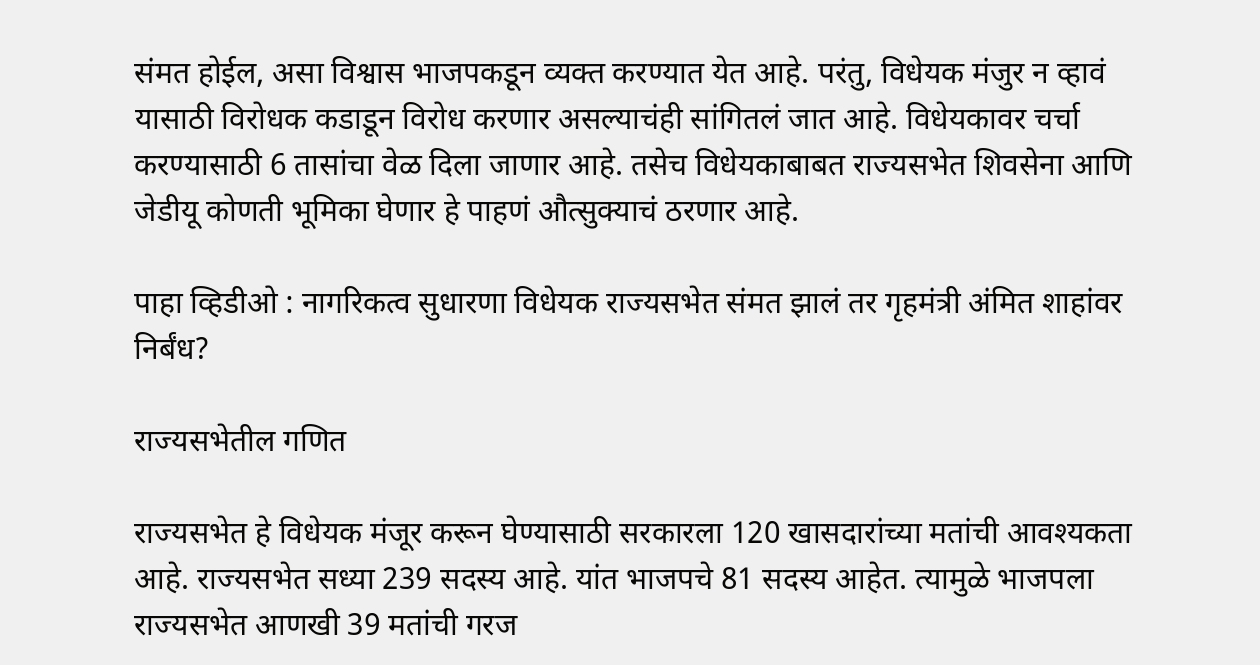संमत होईल, असा विश्वास भाजपकडून व्यक्त करण्यात येत आहे. परंतु, विधेयक मंजुर न व्हावं यासाठी विरोधक कडाडून विरोध करणार असल्याचंही सांगितलं जात आहे. विधेयकावर चर्चा करण्यासाठी 6 तासांचा वेळ दिला जाणार आहे. तसेच विधेयकाबाबत राज्यसभेत शिवसेना आणि जेडीयू कोणती भूमिका घेणार हे पाहणं औत्सुक्याचं ठरणार आहे.

पाहा व्हिडीओ : नागरिकत्व सुधारणा विधेयक राज्यसभेत संमत झालं तर गृहमंत्री अंमित शाहांवर निर्बंध?

राज्यसभेतील गणित

राज्यसभेत हे विधेयक मंजूर करून घेण्यासाठी सरकारला 120 खासदारांच्या मतांची आवश्यकता आहे. राज्यसभेत सध्या 239 सदस्य आहे. यांत भाजपचे 81 सदस्य आहेत. त्यामुळे भाजपला राज्यसभेत आणखी 39 मतांची गरज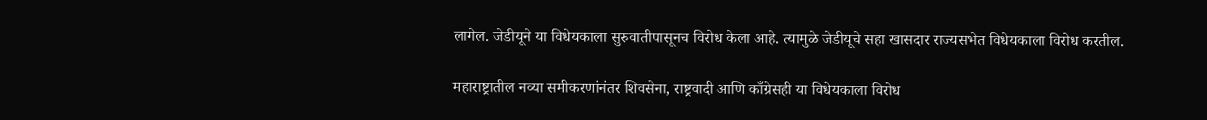लागेल. जेडीयूने या विधेयकाला सुरुवातीपासूनच विरोध केला आहे. त्यामुळे जेडीयूचे सहा खासदार राज्यसभेत विधेयकाला विरोध करतील.

महाराष्ट्रातील नव्या समीकरणांनंतर शिवसेना, राष्ट्रवादी आणि काँग्रेसही या विधेयकाला विरोध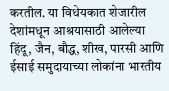करतील. या विधेयकात शेजारील देशांमधून आश्रयासाठी आलेल्या हिंदू, जैन, बौद्ध, शीख, पारसी आणि ईसाई समुदायाच्या लोकांना भारतीय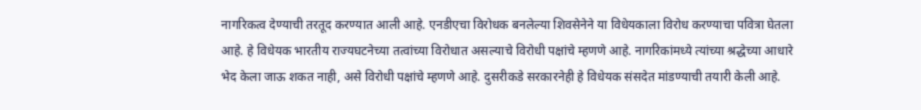नागरिकत्व देण्याची तरतूद करण्यात आली आहे. एनडीएचा विरोधक बनलेल्या शिवसेनेने या विधेयकाला विरोध करण्याचा पवित्रा घेतला आहे. हे विधेयक भारतीय राज्यघटनेच्या तत्वांच्या विरोधात असल्याचे विरोधी पक्षांचे म्हणणे आहे. नागरिकांमध्ये त्यांच्या श्रद्धेच्या आधारे भेद केला जाऊ शकत नाही, असे विरोधी पक्षांचे म्हणणे आहे. दुसरीकडे सरकारनेही हे विधेयक संसदेत मांडण्याची तयारी केली आहे.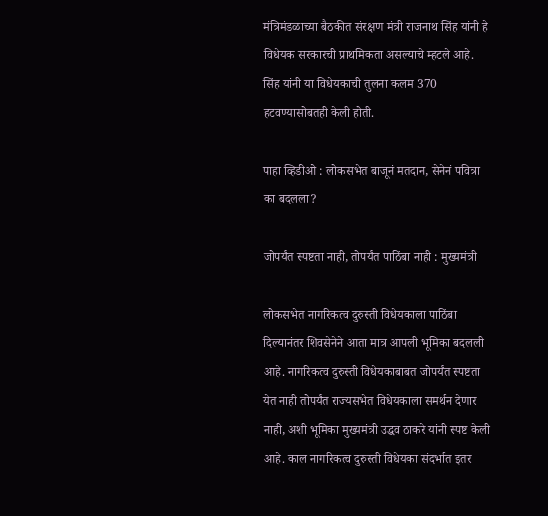मंत्रिमंडळाच्या बैठकीत संरक्षण मंत्री राजनाथ सिंह यांनी हे विधेयक सरकारची प्राथमिकता असल्याचे म्हटले आहे. सिंह यांनी या विधेयकाची तुलना कलम 370 हटवण्यासोबतही केली होती.

पाहा व्हिडीओ : लोकसभेत बाजूनं मतदान, सेनेनं पवित्रा का बदलला?

जोपर्यंत स्पष्टता नाही, तोपर्यंत पाठिंबा नाही : मुख्यमंत्री

लोकसभेत नागरिकत्व दुरुस्ती विधेयकाला पाठिंबा दिल्यानंतर शिवसेनेने आता मात्र आपली भूमिका बदलली आहे. नागरिकत्व दुरुस्ती विधेयकाबाबत जोपर्यंत स्पष्टता येत नाही तोपर्यंत राज्यसभेत विधेयकाला समर्थन देणार नाही, अशी भूमिका मुख्यमंत्री उद्धव ठाकरे यांनी स्पष्ट केली आहे. काल नागरिकत्व दुरुस्ती विधेयका संदर्भात इतर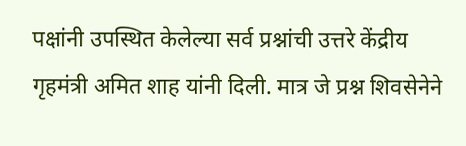पक्षांनी उपस्थित केलेल्या सर्व प्रश्नांची उत्तरे केंद्रीय गृहमंत्री अमित शाह यांनी दिली. मात्र जे प्रश्न शिवसेनेने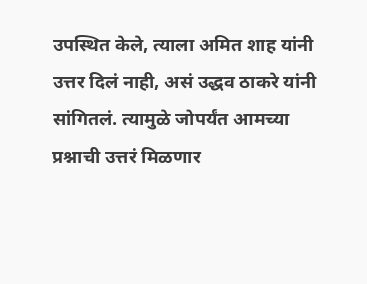उपस्थित केले, त्याला अमित शाह यांनी उत्तर दिलं नाही, असं उद्धव ठाकरे यांनी सांगितलं. त्यामुळे जोपर्यंत आमच्या प्रश्नाची उत्तरं मिळणार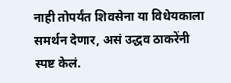नाही तोपर्यंत शिवसेना या विधेयकाला समर्थन देणार, असं उद्धव ठाकरेंनी स्पष्ट केलं.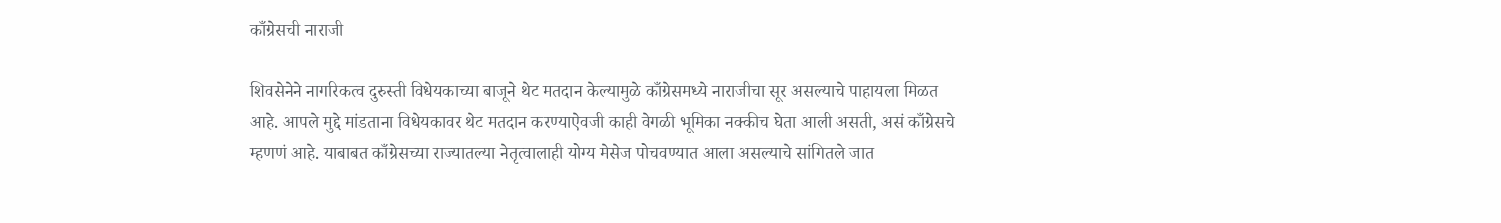काँग्रेसची नाराजी

शिवसेनेने नागरिकत्व दुरुस्ती विधेयकाच्या बाजूने थेट मतदान केल्यामुळे काँग्रेसमध्ये नाराजीचा सूर असल्याचे पाहायला मिळत आहे. आपले मुद्दे मांडताना विधेयकावर थेट मतदान करण्याऐवजी काही वेगळी भूमिका नक्कीच घेता आली असती, असं काँग्रेसचे म्हणणं आहे. याबाबत काँग्रेसच्या राज्यातल्या नेतृत्वालाही योग्य मेसेज पोचवण्यात आला असल्याचे सांगितले जात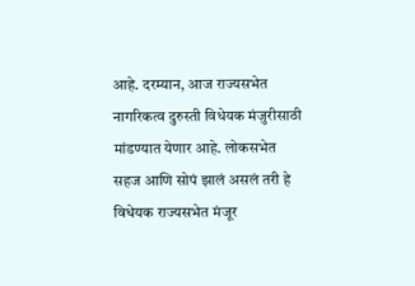आहे. दरम्यान, आज राज्यसभेत नागरिकत्व दुरुस्ती विधेयक मंजुरीसाठी मांडण्यात येणार आहे. लोकसभेत सहज आणि सोपं झालं असलं तरी हे विधेयक राज्यसभेत मंजूर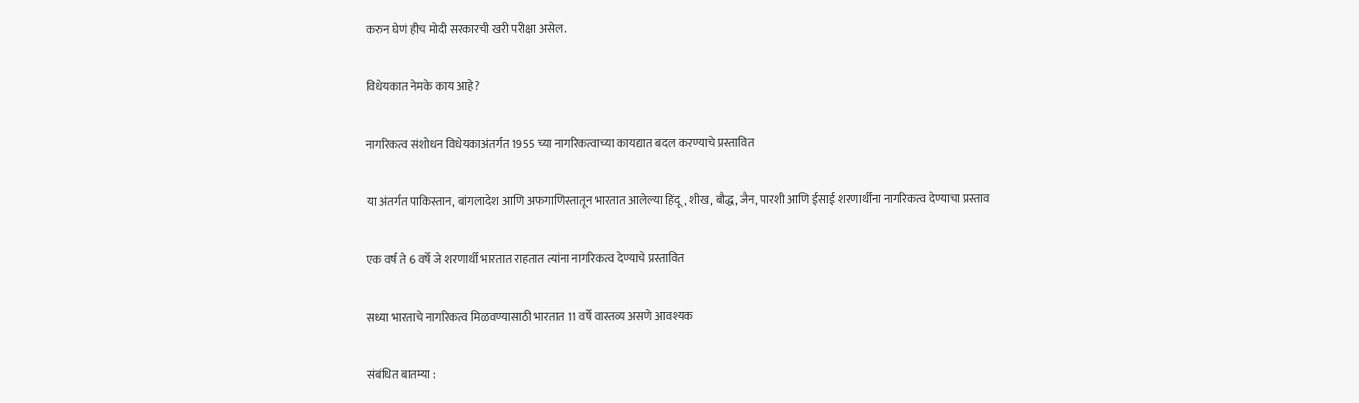करुन घेणं हीच मोदी सरकारची खरी परीक्षा असेल.

विधेयकात नेमके काय आहे?

नागरिकत्व संशोधन विधेयकाअंतर्गत 1955 च्या नागरिकत्वाच्या कायद्यात बदल करण्याचे प्रस्तावित

या अंतर्गत पाकिस्तान, बांगलादेश आणि अफगाणिस्तातून भारतात आलेल्या हिंदू, शीख, बौद्ध, जैन, पारशी आणि ईसाई शरणार्थींना नागरिकत्व देण्याचा प्रस्ताव

एक वर्ष ते 6 वर्षे जे शरणार्थी भारतात राहतात त्यांना नागरिकत्व देण्याचे प्रस्तावित

सध्या भारताचे नागरिकत्व मिळवण्यासाठी भारतात 11 वर्षे वास्तव्य असणे आवश्यक

संबंधित बातम्या :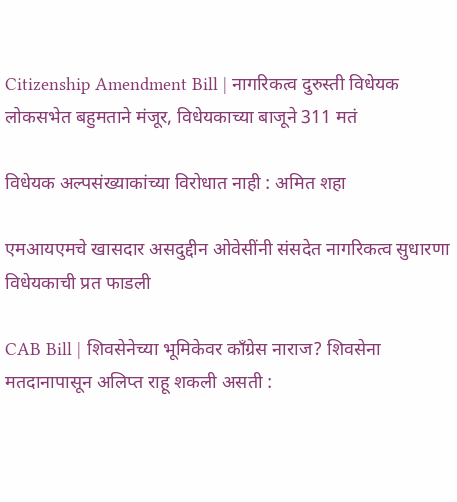Citizenship Amendment Bill | नागरिकत्व दुरुस्ती विधेयक लोकसभेत बहुमताने मंजूर, विधेयकाच्या बाजूने 311 मतं

विधेयक अल्पसंख्याकांच्या विरोधात नाही : अमित शहा

एमआयएमचे खासदार असदुद्दीन ओवेसींनी संसदेत नागरिकत्व सुधारणा विधेयकाची प्रत फाडली

CAB Bill | शिवसेनेच्या भूमिकेवर काँग्रेस नाराज? शिवसेना मतदानापासून अलिप्त राहू शकली असती :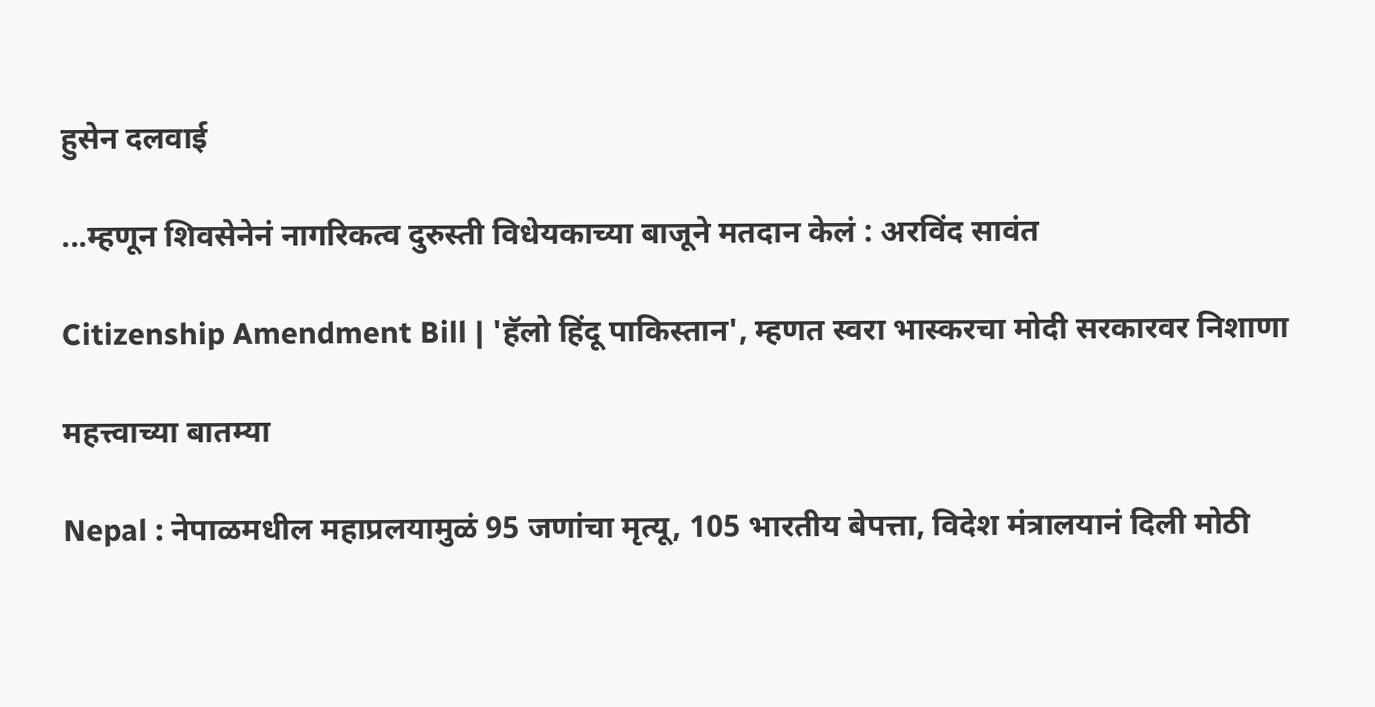हुसेन दलवाई

...म्हणून शिवसेनेनं नागरिकत्व दुरुस्ती विधेयकाच्या बाजूने मतदान केलं : अरविंद सावंत

Citizenship Amendment Bill | 'हॅलो हिंदू पाकिस्तान', म्हणत स्वरा भास्करचा मोदी सरकारवर निशाणा

महत्त्वाच्या बातम्या

Nepal : नेपाळमधील महाप्रलयामुळं 95 जणांचा मृत्यू, 105 भारतीय बेपत्ता, विदेश मंत्रालयानं दिली मोठी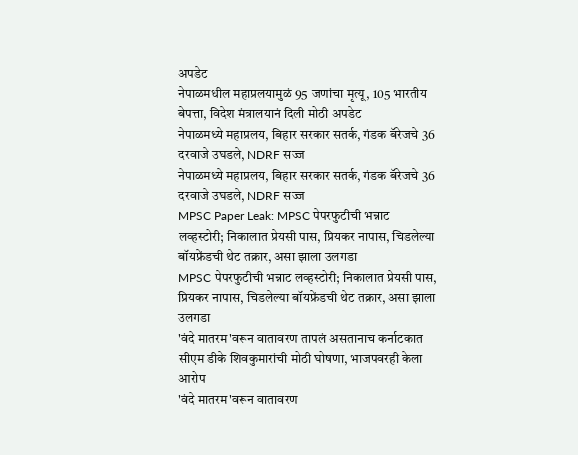अपडेट
नेपाळमधील महाप्रलयामुळं 95 जणांचा मृत्यू, 105 भारतीय बेपत्ता, विदेश मंत्रालयानं दिली मोठी अपडेट
नेपाळमध्ये महाप्रलय, बिहार सरकार सतर्क, गंडक बॅरेजचे 36 दरवाजे उघडले, NDRF सज्ज
नेपाळमध्ये महाप्रलय, बिहार सरकार सतर्क, गंडक बॅरेजचे 36 दरवाजे उघडले, NDRF सज्ज
MPSC Paper Leak: MPSC पेपरफुटीची भन्नाट लव्हस्टोरी; निकालात प्रेयसी पास, प्रियकर नापास, चिडलेल्या बॉयफ्रेंडची थेट तक्रार, असा झाला उलगडा
MPSC पेपरफुटीची भन्नाट लव्हस्टोरी; निकालात प्रेयसी पास, प्रियकर नापास, चिडलेल्या बॉयफ्रेंडची थेट तक्रार, असा झाला उलगडा
'वंदे मातरम'वरून वातावरण तापलं असतानाच कर्नाटकात सीएम डीके शिवकुमारांची मोठी घोषणा, भाजपवरही केला आरोप
'वंदे मातरम'वरून वातावरण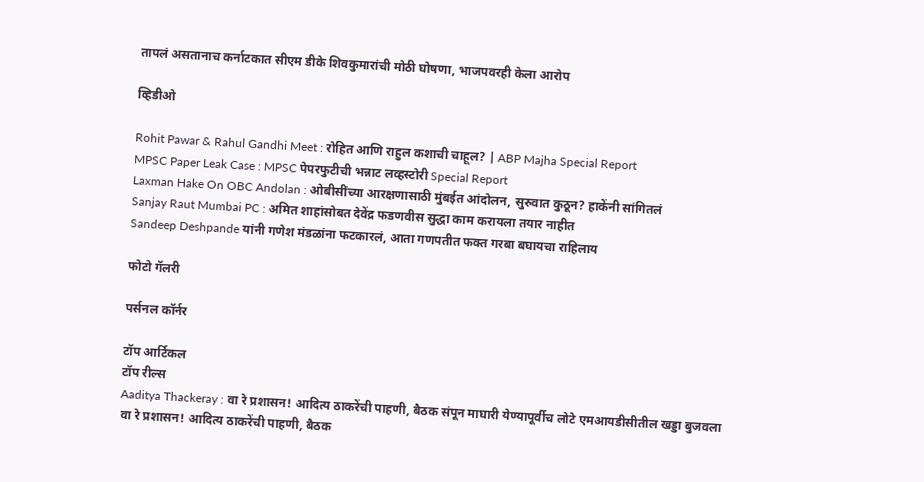तापलं असतानाच कर्नाटकात सीएम डीके शिवकुमारांची मोठी घोषणा, भाजपवरही केला आरोप

व्हिडीओ

Rohit Pawar & Rahul Gandhi Meet : रोहित आणि राहुल कशाची चाहूल? | ABP Majha Special Report
MPSC Paper Leak Case : MPSC पेपरफुटीची भन्नाट लव्हस्टोरी Special Report
Laxman Hake On OBC Andolan : ओबीसींच्या आरक्षणासाठी मुंबईत आंदोलन, सुरुवात कुठून? हाकेंनी सांगितलं
Sanjay Raut Mumbai PC : अमित शाहांसोबत देवेंद्र फडणवीस सुद्धा काम करायला तयार नाहीत
Sandeep Deshpande यांनी गणेश मंडळांना फटकारलं, आता गणपतीत फक्त गरबा बघायचा राहिलाय

फोटो गॅलरी

पर्सनल कॉर्नर

टॉप आर्टिकल
टॉप रील्स
Aaditya Thackeray : वा रे प्रशासन! आदित्य ठाकरेंची पाहणी, बैठक संपून माघारी येण्यापूर्वीच लोटे एमआयडीसीतील खड्डा बुजवला
वा रे प्रशासन! आदित्य ठाकरेंची पाहणी, बैठक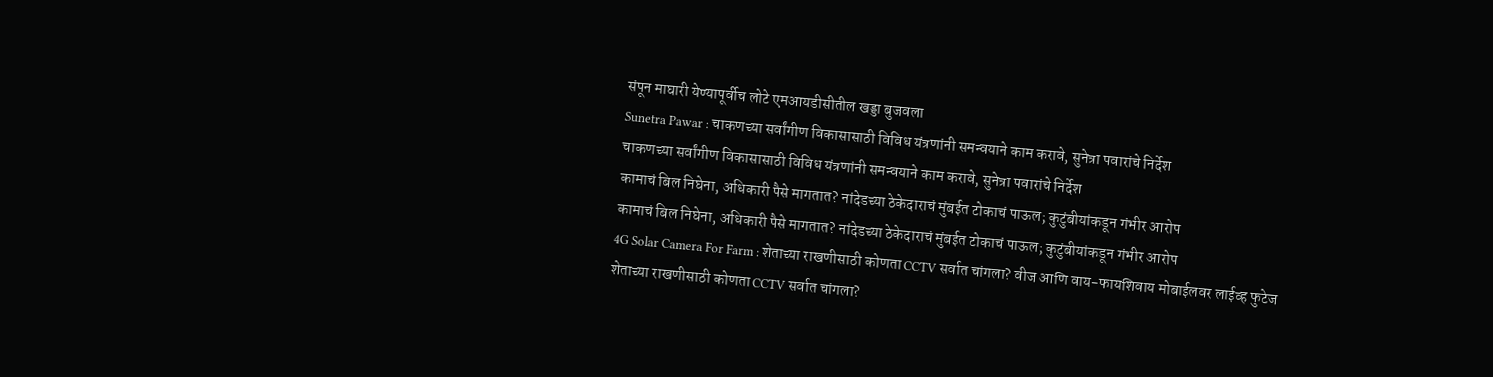संपून माघारी येण्यापूर्वीच लोटे एमआयडीसीतील खड्डा बुजवला
Sunetra Pawar : चाकणच्या सर्वांगीण विकासासाठी विविध यंत्रणांनी समन्वयाने काम करावे, सुनेत्रा पवारांचे निर्देश
चाकणच्या सर्वांगीण विकासासाठी विविध यंत्रणांनी समन्वयाने काम करावे, सुनेत्रा पवारांचे निर्देश
कामाचं बिल निघेना, अधिकारी पैसे मागतात? नांदेडच्या ठेकेदाराचं मुंबईत टोकाचं पाऊल; कुटुंबीयांकडून गंभीर आरोप
कामाचं बिल निघेना, अधिकारी पैसे मागतात? नांदेडच्या ठेकेदाराचं मुंबईत टोकाचं पाऊल; कुटुंबीयांकडून गंभीर आरोप
4G Solar Camera For Farm : शेताच्या राखणीसाठी कोणता CCTV सर्वात चांगला? वीज आणि वाय-फायशिवाय मोबाईलवर लाईव्ह फुटेज
शेताच्या राखणीसाठी कोणता CCTV सर्वात चांगला?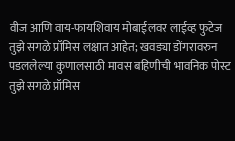वीज आणि वाय-फायशिवाय मोबाईलवर लाईव्ह फुटेज
तुझे सगळे प्रॉमिस लक्षात आहेत; खवड्या डोंगरावरुन पडललेल्या कुणालसाठी मावस बहिणीची भावनिक पोस्ट
तुझे सगळे प्रॉमिस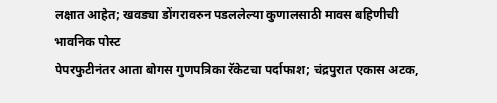लक्षात आहेत; खवड्या डोंगरावरुन पडललेल्या कुणालसाठी मावस बहिणीची भावनिक पोस्ट
पेपरफुटीनंतर आता बोगस गुणपत्रिका रॅकेटचा पर्दाफाश; चंद्रपुरात एकास अटक,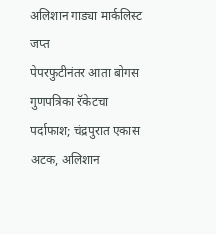अलिशान गाड्या मार्कलिस्ट जप्त
पेपरफुटीनंतर आता बोगस गुणपत्रिका रॅकेटचा पर्दाफाश; चंद्रपुरात एकास अटक, अलिशान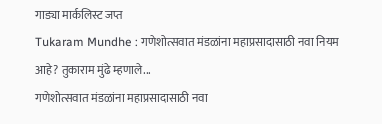गाड्या मार्कलिस्ट जप्त
Tukaram Mundhe : गणेशोत्सवात मंडळांना महाप्रसादासाठी नवा नियम आहे? तुकाराम मुंढे म्हणाले...
गणेशोत्सवात मंडळांना महाप्रसादासाठी नवा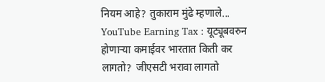नियम आहे? तुकाराम मुंढे म्हणाले...
YouTube Earning Tax : यूट्यूबवरुन होणाऱ्या कमाईवर भारतात किती कर लागतो?  जीएसटी भरावा लागतो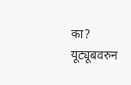का?
यूट्यूबवरुन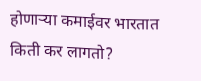होणाऱ्या कमाईवर भारतात किती कर लागतो?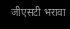जीएसटी भरावा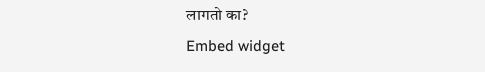लागतो का?
Embed widget